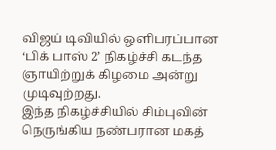விஜய் டிவியில் ஒளிபரப்பான ‘பிக் பாஸ் 2’ நிகழ்ச்சி கடந்த ஞாயிற்றுக் கிழமை அன்று முடிவுற்றது.
இந்த நிகழ்ச்சியில் சிம்புவின் நெருங்கிய நண்பரான மகத்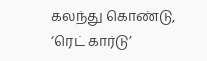கலந்து கொண்டு, ‘ரெட் கார்டு’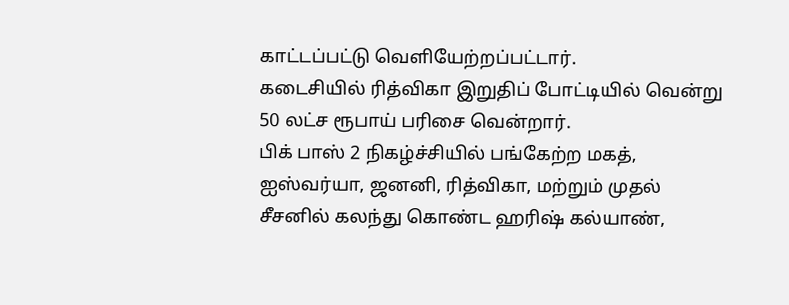காட்டப்பட்டு வெளியேற்றப்பட்டார்.
கடைசியில் ரித்விகா இறுதிப் போட்டியில் வென்று 50 லட்ச ரூபாய் பரிசை வென்றார்.
பிக் பாஸ் 2 நிகழ்ச்சியில் பங்கேற்ற மகத், ஐஸ்வர்யா, ஜனனி, ரித்விகா, மற்றும் முதல் சீசனில் கலந்து கொண்ட ஹரிஷ் கல்யாண்,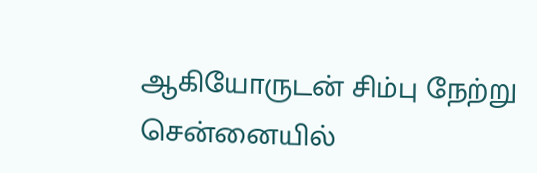ஆகியோருடன் சிம்பு நேற்று சென்னையில்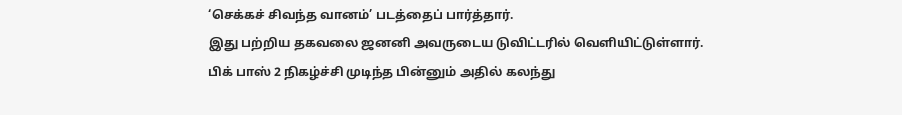‘செக்கச் சிவந்த வானம்’ படத்தைப் பார்த்தார்.
இது பற்றிய தகவலை ஜனனி அவருடைய டுவிட்டரில் வெளியிட்டுள்ளார்.
பிக் பாஸ் 2 நிகழ்ச்சி முடிந்த பின்னும் அதில் கலந்து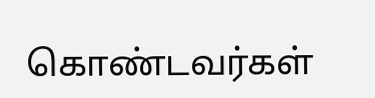கொண்டவர்கள்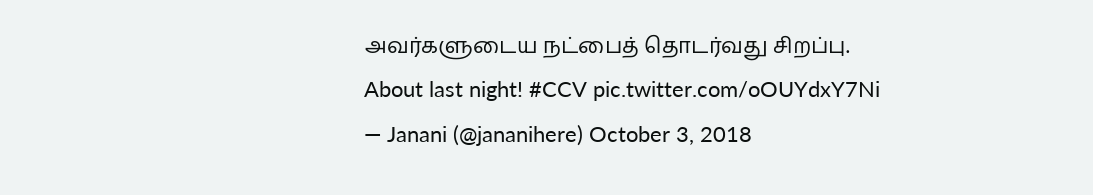அவர்களுடைய நட்பைத் தொடர்வது சிறப்பு.
About last night! #CCV pic.twitter.com/oOUYdxY7Ni
— Janani (@jananihere) October 3, 2018